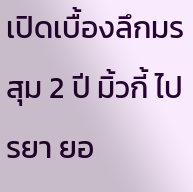เปิดเบื้องลึกมรสุม 2 ปี มิ้วกี้ ไปรยา ยอ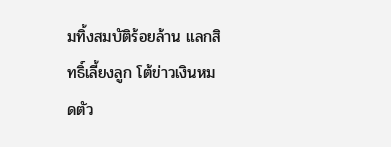มทิ้งสมบัติร้อยล้าน แลกสิทธิ์เลี้ยงลูก โต้ข่าวเงินหมดตัว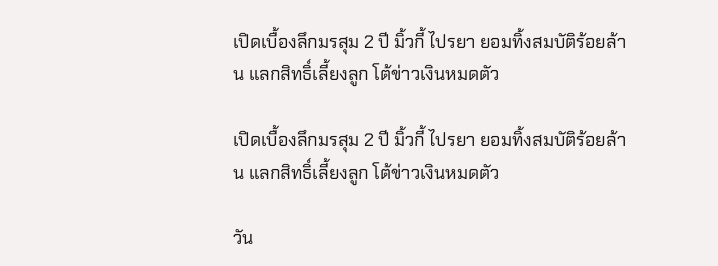เปิดเบื้องลึกมรสุม 2 ปี มิ้วกี้ ไปรยา ยอมทิ้งสมบัติร้อยล้าน แลกสิทธิ์เลี้ยงลูก โต้ข่าวเงินหมดตัว

เปิดเบื้องลึกมรสุม 2 ปี มิ้วกี้ ไปรยา ยอมทิ้งสมบัติร้อยล้าน แลกสิทธิ์เลี้ยงลูก โต้ข่าวเงินหมดตัว

วัน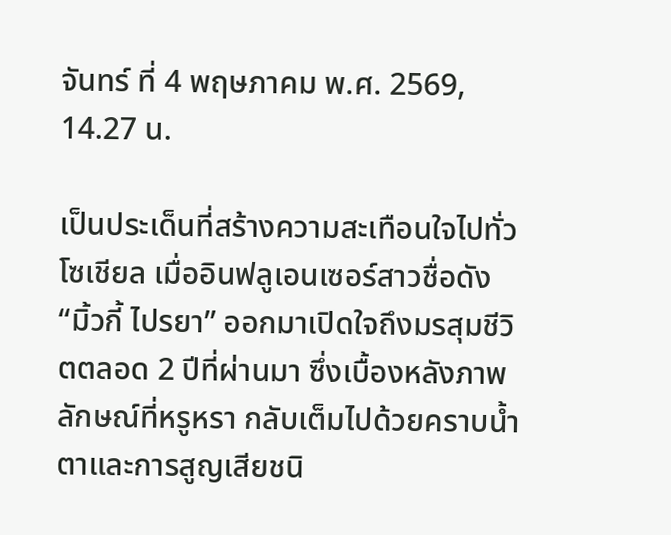จันทร์ ที่ 4 พฤษภาคม พ.ศ. 2569, 14.27 น.

เป็นประเด็นที่สร้างความสะเทือนใจไปทั่วโซเชียล เมื่ออินฟลูเอนเซอร์สาวชื่อดัง “มิ้วกี้ ไปรยา” ออกมาเปิดใจถึงมรสุมชีวิตตลอด 2 ปีที่ผ่านมา ซึ่งเบื้องหลังภาพลักษณ์ที่หรูหรา กลับเต็มไปด้วยคราบน้ำตาและการสูญเสียชนิ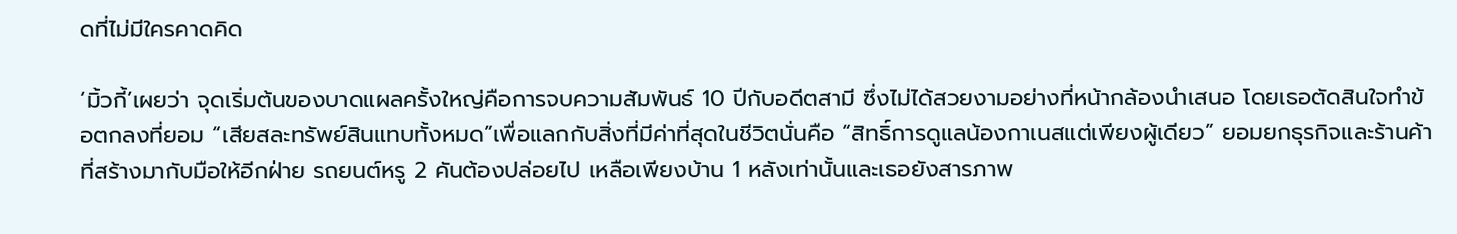ดที่ไม่มีใครคาดคิด

‘มิ้วกี้’เผยว่า จุดเริ่มต้นของบาดแผลครั้งใหญ่คือการจบความสัมพันธ์ 10 ปีกับอดีตสามี ซึ่งไม่ได้สวยงามอย่างที่หน้ากล้องนำเสนอ โดยเธอตัดสินใจทำข้อตกลงที่ยอม “เสียสละทรัพย์สินแทบทั้งหมด”เพื่อแลกกับสิ่งที่มีค่าที่สุดในชีวิตนั่นคือ “สิทธิ์การดูแลน้องกาเนสแต่เพียงผู้เดียว” ยอมยกธุรกิจและร้านค้าที่สร้างมากับมือให้อีกฝ่าย รถยนต์หรู 2 คันต้องปล่อยไป เหลือเพียงบ้าน 1 หลังเท่านั้นและเธอยังสารภาพ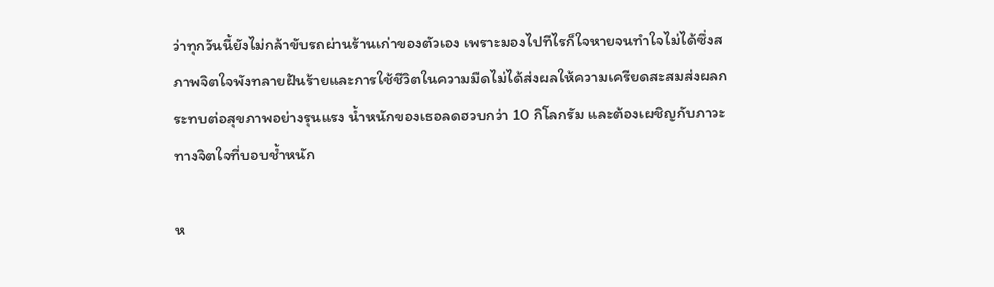ว่าทุกวันนี้ยังไม่กล้าขับรถผ่านร้านเก่าของตัวเอง เพราะมองไปทีไรก็ใจหายจนทำใจไม่ได้ซึ่งสภาพจิตใจพังทลายฝันร้ายและการใช้ชีวิตในความมืดไม่ได้ส่งผลให้ความเครียดสะสมส่งผลกระทบต่อสุขภาพอย่างรุนแรง น้ำหนักของเธอลดฮวบกว่า 10 กิโลกรัม และต้องเผชิญกับภาวะทางจิตใจที่บอบช้ำหนัก

ห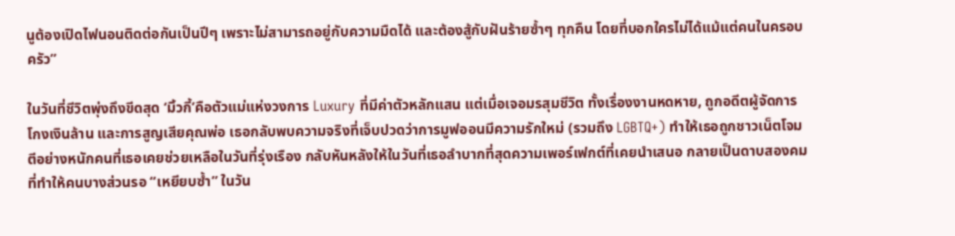นูต้องเปิดไฟนอนติดต่อกันเป็นปีๆ เพราะไม่สามารถอยู่กับความมืดได้ และต้องสู้กับฝันร้ายซ้ำๆ ทุกคืน โดยที่บอกใครไม่ได้แม้แต่คนในครอบครัว”

ในวันที่ชีวิตพุ่งถึงขีดสุด ‘มิ้วกี้’คือตัวแม่แห่งวงการ Luxury ที่มีค่าตัวหลักแสน แต่เมื่อเจอมรสุมชีวิต ทั้งเรื่องงานหดหาย, ถูกอดีตผู้จัดการโกงเงินล้าน และการสูญเสียคุณพ่อ เธอกลับพบความจริงที่เจ็บปวดว่าการมูฟออนมีความรักใหม่ (รวมถึง LGBTQ+) ทำให้เธอถูกชาวเน็ตโจมตีอย่างหนักคนที่เธอเคยช่วยเหลือในวันที่รุ่งเรือง กลับหันหลังให้ในวันที่เธอลำบากที่สุดความเพอร์เฟกต์ที่เคยนำเสนอ กลายเป็นดาบสองคมที่ทำให้คนบางส่วนรอ “เหยียบซ้ำ” ในวัน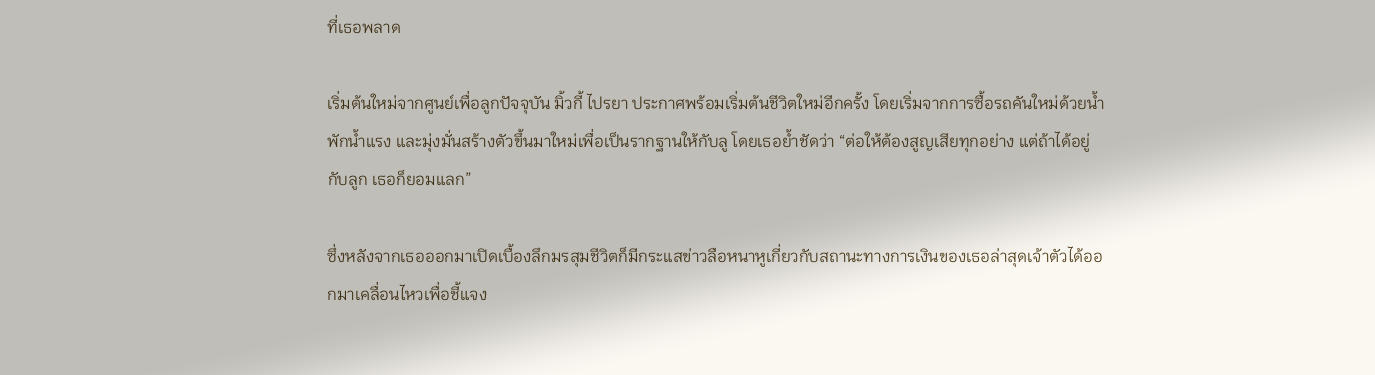ที่เธอพลาด

เริ่มต้นใหม่จากศูนย์เพื่อลูกปัจจุบัน มิ้วกี้ ไปรยา ประกาศพร้อมเริ่มต้นชีวิตใหม่อีกครั้ง โดยเริ่มจากการซื้อรถคันใหม่ด้วยน้ำพักน้ำแรง และมุ่งมั่นสร้างตัวขึ้นมาใหม่เพื่อเป็นรากฐานให้กับลู โดยเธอย้ำชัดว่า “ต่อให้ต้องสูญเสียทุกอย่าง แต่ถ้าได้อยู่กับลูก เธอก็ยอมแลก”

ซึ่งหลังจากเธอออกมาเปิดเบื้องลึกมรสุมชีวิตก็มีกระแสข่าวลือหนาหูเกี่ยวกับสถานะทางการเงินของเธอล่าสุดเจ้าตัวได้ออกมาเคลื่อนไหวเพื่อชี้แจง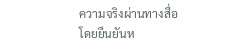ความจริงผ่านทางสื่อโดยยืนยันห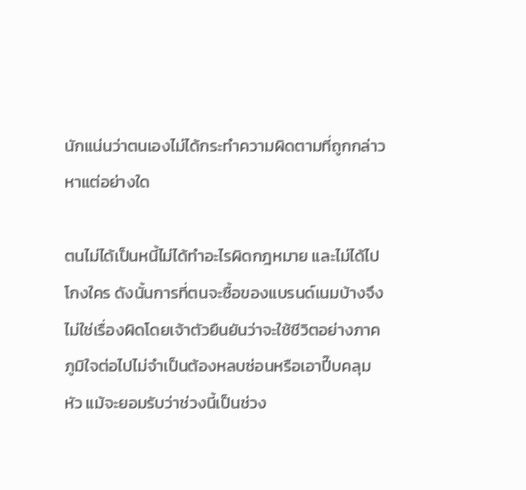นักแน่นว่าตนเองไม่ได้กระทำความผิดตามที่ถูกกล่าวหาแต่อย่างใด

ตนไม่ได้เป็นหนี้ไม่ได้ทำอะไรผิดกฎหมาย และไม่ได้ไปโกงใคร ดังนั้นการที่ตนจะซื้อของแบรนด์เนมบ้างจึงไม่ใช่เรื่องผิดโดยเจ้าตัวยืนยันว่าจะใช้ชีวิตอย่างภาคภูมิใจต่อไปไม่จำเป็นต้องหลบซ่อนหรือเอาปี๊บคลุมหัว แม้จะยอมรับว่าช่วงนี้เป็นช่วง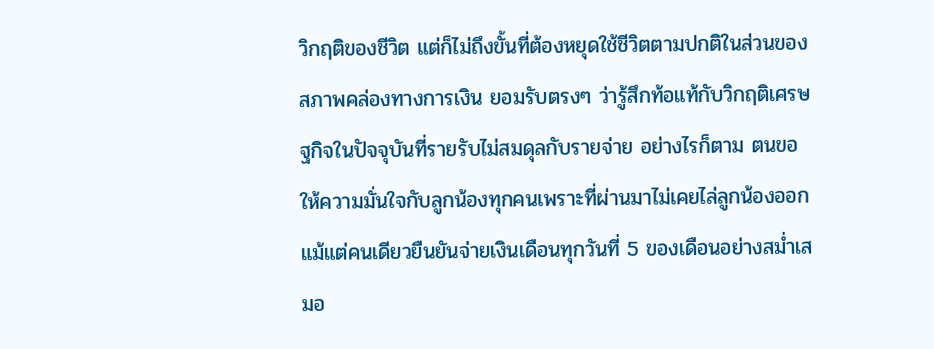วิกฤติของชีวิต แต่ก็ไม่ถึงขั้นที่ต้องหยุดใช้ชีวิตตามปกติในส่วนของสภาพคล่องทางการเงิน ยอมรับตรงๆ ว่ารู้สึกท้อแท้กับวิกฤติเศรษฐกิจในปัจจุบันที่รายรับไม่สมดุลกับรายจ่าย อย่างไรก็ตาม ตนขอให้ความมั่นใจกับลูกน้องทุกคนเพราะที่ผ่านมาไม่เคยไล่ลูกน้องออกแม้แต่คนเดียวยืนยันจ่ายเงินเดือนทุกวันที่ 5 ของเดือนอย่างสม่ำเสมอ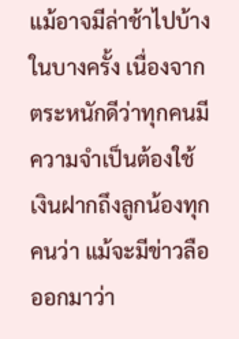แม้อาจมีล่าช้าไปบ้างในบางครั้ง เนื่องจากตระหนักดีว่าทุกคนมีความจำเป็นต้องใช้เงินฝากถึงลูกน้องทุกคนว่า แม้จะมีข่าวลือออกมาว่า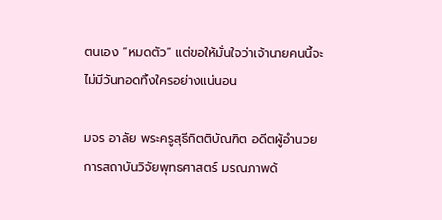ตนเอง “หมดตัว” แต่ขอให้มั่นใจว่าเจ้านายคนนี้จะไม่มีวันทอดทิ้งใครอย่างแน่นอน

มจร อาลัย พระครูสุธีกิตติบัณฑิต อดีตผู้อำนวยการสถาบันวิจัยพุทธศาสตร์ มรณภาพด้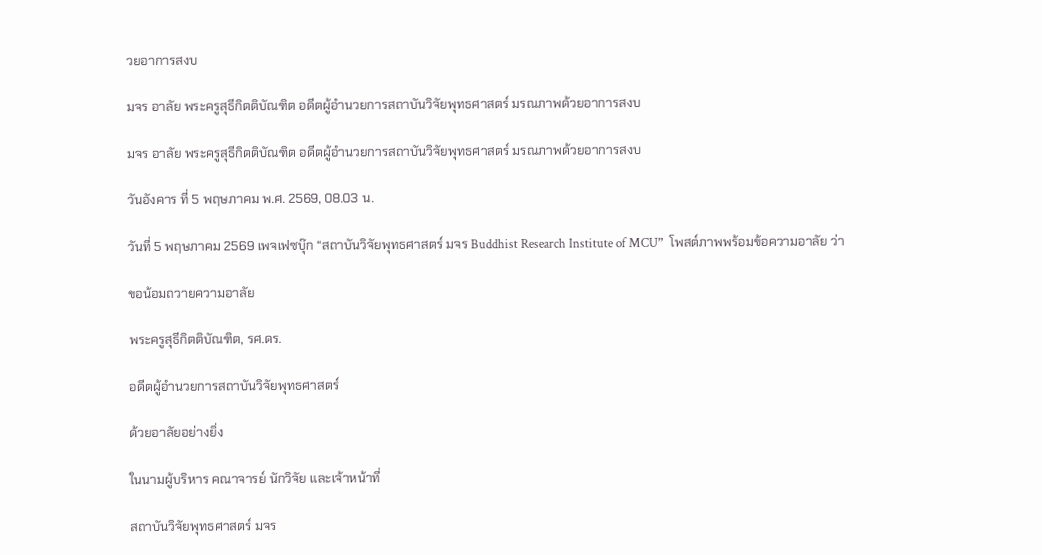วยอาการสงบ

มจร อาลัย พระครูสุธีกิตติบัณฑิต อดีตผู้อำนวยการสถาบันวิจัยพุทธศาสตร์ มรณภาพด้วยอาการสงบ

มจร อาลัย พระครูสุธีกิตติบัณฑิต อดีตผู้อำนวยการสถาบันวิจัยพุทธศาสตร์ มรณภาพด้วยอาการสงบ

วันอังคาร ที่ 5 พฤษภาคม พ.ศ. 2569, 08.03 น.

วันที่ 5 พฤษภาคม 2569 เพจเฟซบุ๊ก “สถาบันวิจัยพุทธศาสตร์ มจร Buddhist Research Institute of MCU”  โพสต์ภาพพร้อมข้อความอาลัย ว่า

ขอน้อมถวายความอาลัย

พระครูสุธีกิตติบัณฑิต, รศ.ดร.

อดีตผู้อำนวยการสถาบันวิจัยพุทธศาสตร์

ด้วยอาลัยอย่างยิ่ง

ในนามผู้บริหาร คณาจารย์ นักวิจัย และเจ้าหน้าที่

สถาบันวิจัยพุทธศาสตร์ มจร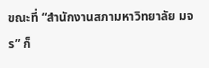ขณะที่ “สำนักงานสภามหาวิทยาลัย มจร” ก็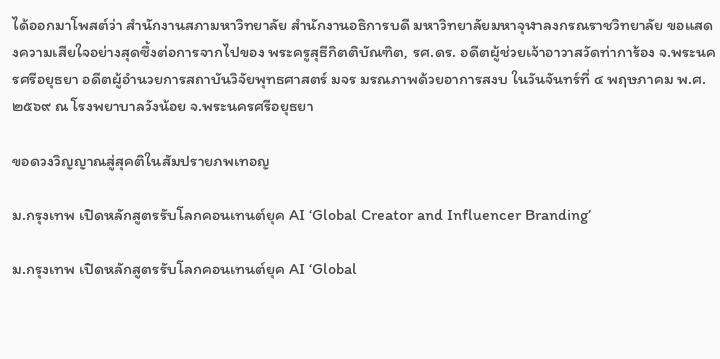ได้ออกมาโพสต์ว่า สำนักงานสภามหาวิทยาลัย สำนักงานอธิการบดี มหาวิทยาลัยมหาจุฬาลงกรณราชวิทยาลัย ขอแสดงความเสียใจอย่างสุดซึ้งต่อการจากไปของ พระครูสุธีกิตติบัณฑิต, รศ.ดร. อดีตผู้ช่วยเจ้าอาวาสวัดท่าการ้อง จ.พระนครศรีอยุธยา อดีตผู้อำนวยการสถาบันวิจัยพุทธศาสตร์ มจร มรณภาพด้วยอาการสงบ ในวันจันทร์ที่ ๔ พฤษภาคม พ.ศ.๒๕๖๙ ณ โรงพยาบาลวังน้อย จ.พระนครศรีอยุธยา

ขอดวงวิญญาณสู่สุคติในสัมปรายภพเทอญ

ม.กรุงเทพ เปิดหลักสูตรรับโลกคอนเทนต์ยุค AI ‘Global Creator and Influencer Branding’

ม.กรุงเทพ เปิดหลักสูตรรับโลกคอนเทนต์ยุค AI ‘Global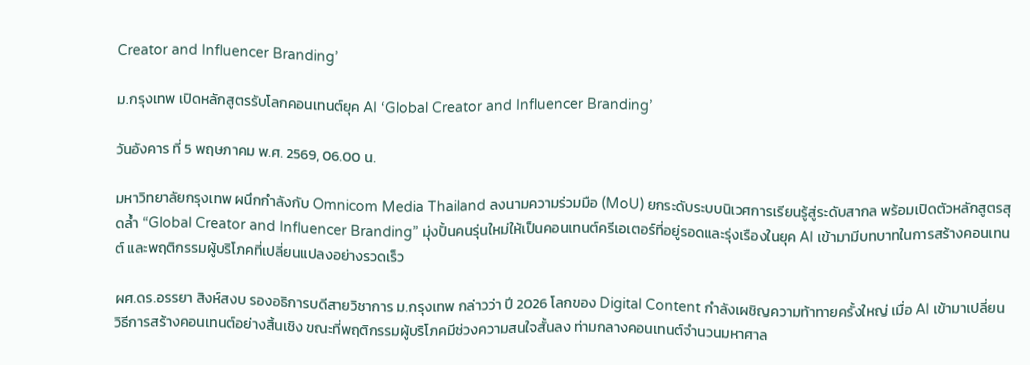Creator and Influencer Branding’

ม.กรุงเทพ เปิดหลักสูตรรับโลกคอนเทนต์ยุค AI ‘Global Creator and Influencer Branding’

วันอังคาร ที่ 5 พฤษภาคม พ.ศ. 2569, 06.00 น.

มหาวิทยาลัยกรุงเทพ ผนึกกำลังกับ Omnicom Media Thailand ลงนามความร่วมมือ (MoU) ยกระดับระบบนิเวศการเรียนรู้สู่ระดับสากล พร้อมเปิดตัวหลักสูตรสุดล้ำ “Global Creator and Influencer Branding” มุ่งปั้นคนรุ่นใหม่ให้เป็นคอนเทนต์ครีเอเตอร์ที่อยู่รอดและรุ่งเรืองในยุค AI เข้ามามีบทบาทในการสร้างคอนเทนต์ และพฤติกรรมผู้บริโภคที่เปลี่ยนแปลงอย่างรวดเร็ว

ผศ.ดร.อรรยา สิงห์สงบ รองอธิการบดีสายวิชาการ ม.กรุงเทพ กล่าวว่า ปี 2026 โลกของ Digital Content กำลังเผชิญความท้าทายครั้งใหญ่ เมื่อ AI เข้ามาเปลี่ยนวิธีการสร้างคอนเทนต์อย่างสิ้นเชิง ขณะที่พฤติกรรมผู้บริโภคมีช่วงความสนใจสั้นลง ท่ามกลางคอนเทนต์จำนวนมหาศาล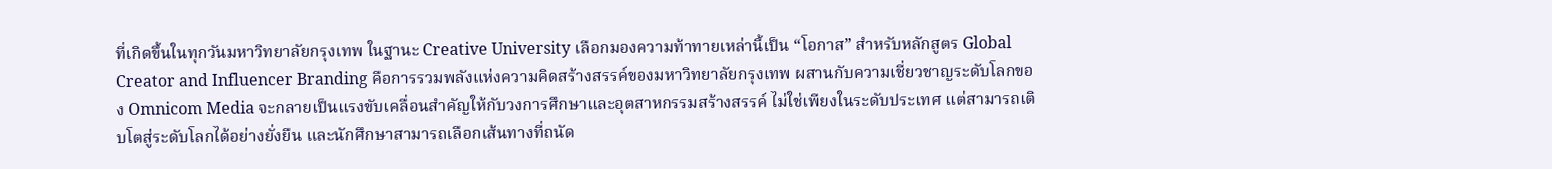ที่เกิดขึ้นในทุกวันมหาวิทยาลัยกรุงเทพ ในฐานะ Creative University เลือกมองความท้าทายเหล่านี้เป็น “โอกาส” สำหรับหลักสูตร Global Creator and Influencer Branding คือการรวมพลังแห่งความคิดสร้างสรรค์ของมหาวิทยาลัยกรุงเทพ ผสานกับความเชี่ยวชาญระดับโลกของ Omnicom Media จะกลายเป็นแรงขับเคลื่อนสำคัญให้กับวงการศึกษาและอุตสาหกรรมสร้างสรรค์ ไม่ใช่เพียงในระดับประเทศ แต่สามารถเติบโตสู่ระดับโลกได้อย่างยั่งยืน และนักศึกษาสามารถเลือกเส้นทางที่ถนัด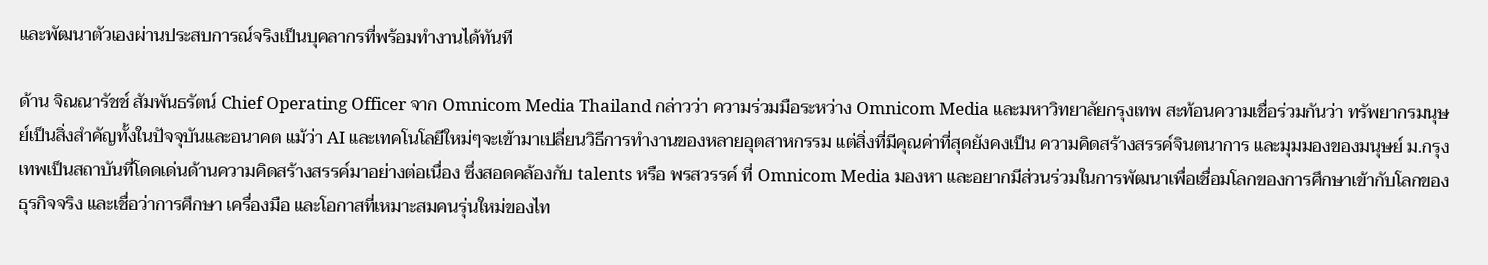และพัฒนาตัวเองผ่านประสบการณ์จริงเป็นบุคลากรที่พร้อมทำงานได้ทันที

ด้าน จิณณารัชช์ สัมพันธรัตน์ Chief Operating Officer จาก Omnicom Media Thailand กล่าวว่า ความร่วมมือระหว่าง Omnicom Media และมหาวิทยาลัยกรุงเทพ สะท้อนความเชื่อร่วมกันว่า ทรัพยากรมนุษย์เป็นสิ่งสำคัญทั้งในปัจจุบันและอนาคต แม้ว่า AI และเทคโนโลยีใหม่ๆจะเข้ามาเปลี่ยนวิธีการทำงานของหลายอุตสาหกรรม แต่สิ่งที่มีคุณค่าที่สุดยังคงเป็น ความคิดสร้างสรรค์จินตนาการ และมุมมองของมนุษย์ ม.กรุงเทพเป็นสถาบันที่โดดเด่นด้านความคิดสร้างสรรค์มาอย่างต่อเนื่อง ซึ่งสอดคล้องกับ talents หรือ พรสวรรค์ ที่ Omnicom Media มองหา และอยากมีส่วนร่วมในการพัฒนาเพื่อเชื่อมโลกของการศึกษาเข้ากับโลกของธุรกิจจริง และเชื่อว่าการศึกษา เครื่องมือ และโอกาสที่เหมาะสมคนรุ่นใหม่ของไท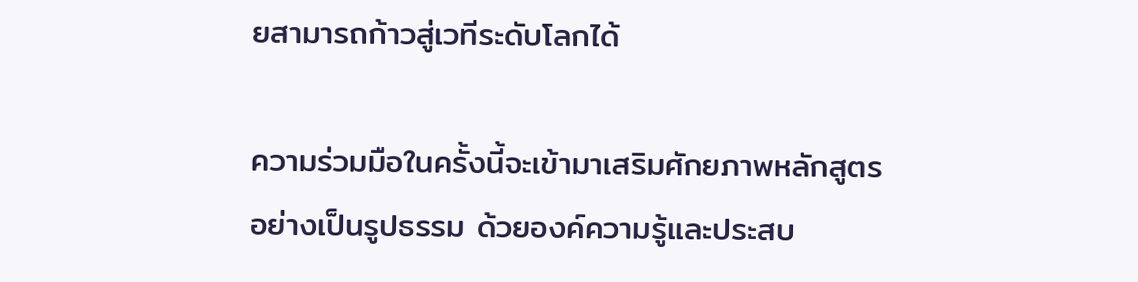ยสามารถก้าวสู่เวทีระดับโลกได้

ความร่วมมือในครั้งนี้จะเข้ามาเสริมศักยภาพหลักสูตรอย่างเป็นรูปธรรม ด้วยองค์ความรู้และประสบ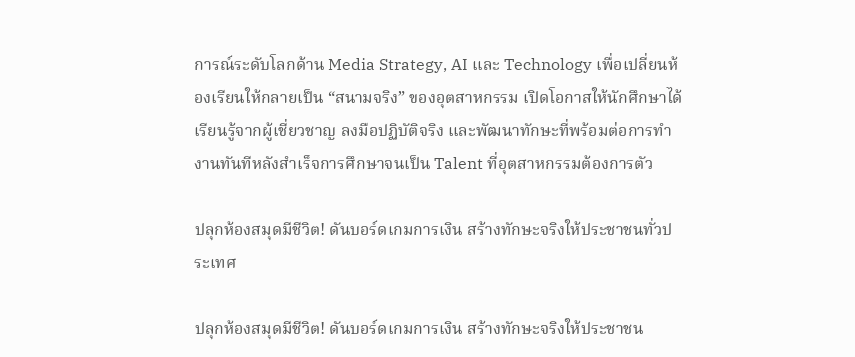การณ์ระดับโลกด้าน Media Strategy, AI และ Technology เพื่อเปลี่ยนห้องเรียนให้กลายเป็น “สนามจริง” ของอุตสาหกรรม เปิดโอกาสให้นักศึกษาได้เรียนรู้จากผู้เชี่ยวชาญ ลงมือปฏิบัติจริง และพัฒนาทักษะที่พร้อมต่อการทำงานทันทีหลังสำเร็จการศึกษาจนเป็น Talent ที่อุตสาหกรรมต้องการตัว

ปลุกห้องสมุดมีชีวิต! ดันบอร์ดเกมการเงิน สร้างทักษะจริงให้ประชาชนทั่วประเทศ

ปลุกห้องสมุดมีชีวิต! ดันบอร์ดเกมการเงิน สร้างทักษะจริงให้ประชาชน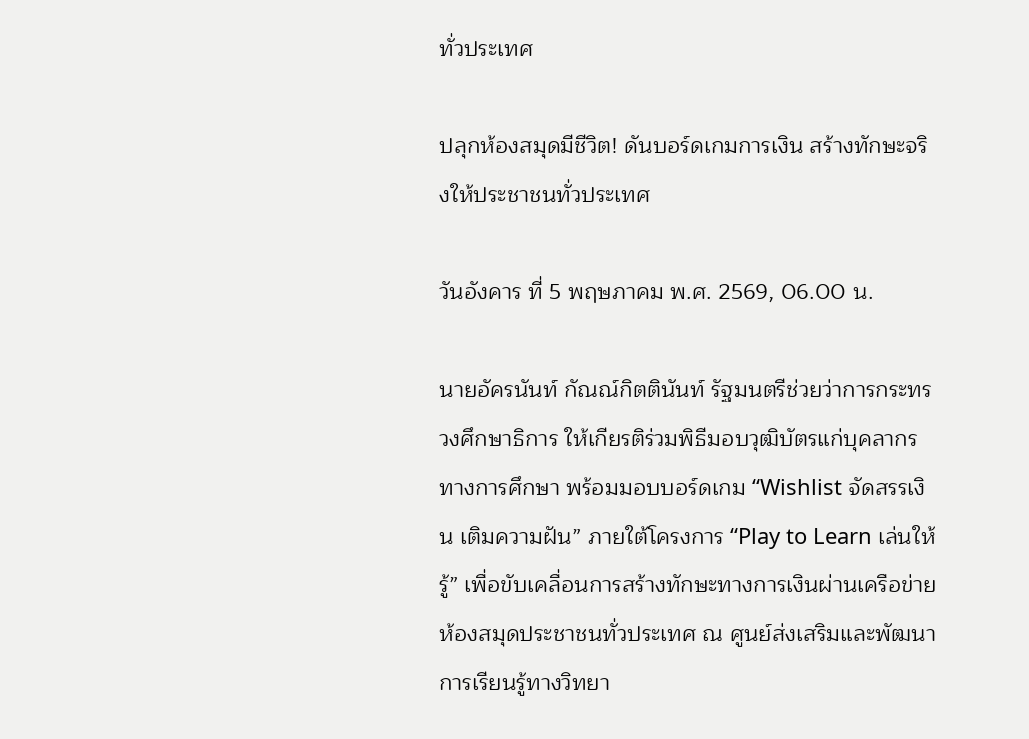ทั่วประเทศ

ปลุกห้องสมุดมีชีวิต! ดันบอร์ดเกมการเงิน สร้างทักษะจริงให้ประชาชนทั่วประเทศ

วันอังคาร ที่ 5 พฤษภาคม พ.ศ. 2569, 06.00 น.

นายอัครนันท์ กัณณ์กิตตินันท์ รัฐมนตรีช่วยว่าการกระทรวงศึกษาธิการ ให้เกียรติร่วมพิธีมอบวุฒิบัตรแก่บุคลากรทางการศึกษา พร้อมมอบบอร์ดเกม “Wishlist จัดสรรเงิน เติมความฝัน” ภายใต้โครงการ “Play to Learn เล่นให้รู้” เพื่อขับเคลื่อนการสร้างทักษะทางการเงินผ่านเครือข่ายห้องสมุดประชาชนทั่วประเทศ ณ ศูนย์ส่งเสริมและพัฒนาการเรียนรู้ทางวิทยา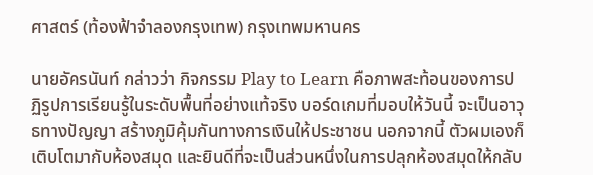ศาสตร์ (ท้องฟ้าจำลองกรุงเทพ) กรุงเทพมหานคร

นายอัครนันท์ กล่าวว่า กิจกรรม Play to Learn คือภาพสะท้อนของการปฏิรูปการเรียนรู้ในระดับพื้นที่อย่างแท้จริง บอร์ดเกมที่มอบให้วันนี้ จะเป็นอาวุธทางปัญญา สร้างภูมิคุ้มกันทางการเงินให้ประชาชน นอกจากนี้ ตัวผมเองก็เติบโตมากับห้องสมุด และยินดีที่จะเป็นส่วนหนึ่งในการปลุกห้องสมุดให้กลับ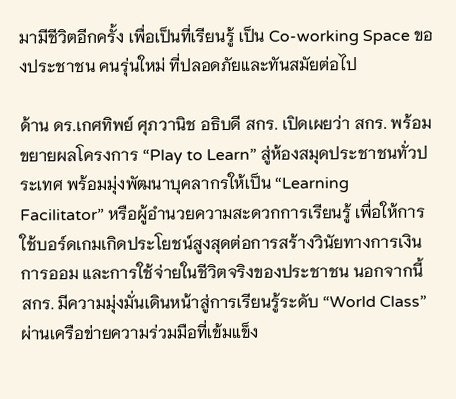มามีชีวิตอีกครั้ง เพื่อเป็นที่เรียนรู้ เป็น Co-working Space ของประชาชน คนรุ่นใหม่ ที่ปลอดภัยและทันสมัยต่อไป

ด้าน ดร.เกศทิพย์ ศุภวานิช อธิบดี สกร. เปิดเผยว่า สกร. พร้อมขยายผลโครงการ “Play to Learn” สู่ห้องสมุดประชาชนทั่วประเทศ พร้อมมุ่งพัฒนาบุคลากรให้เป็น “Learning Facilitator” หรือผู้อำนวยความสะดวกการเรียนรู้ เพื่อให้การใช้บอร์ดเกมเกิดประโยชน์สูงสุดต่อการสร้างวินัยทางการเงิน การออม และการใช้จ่ายในชีวิตจริงของประชาชน นอกจากนี้  สกร. มีความมุ่งมั่นเดินหน้าสู่การเรียนรู้ระดับ “World Class” ผ่านเครือข่ายความร่วมมือที่เข้มแข็ง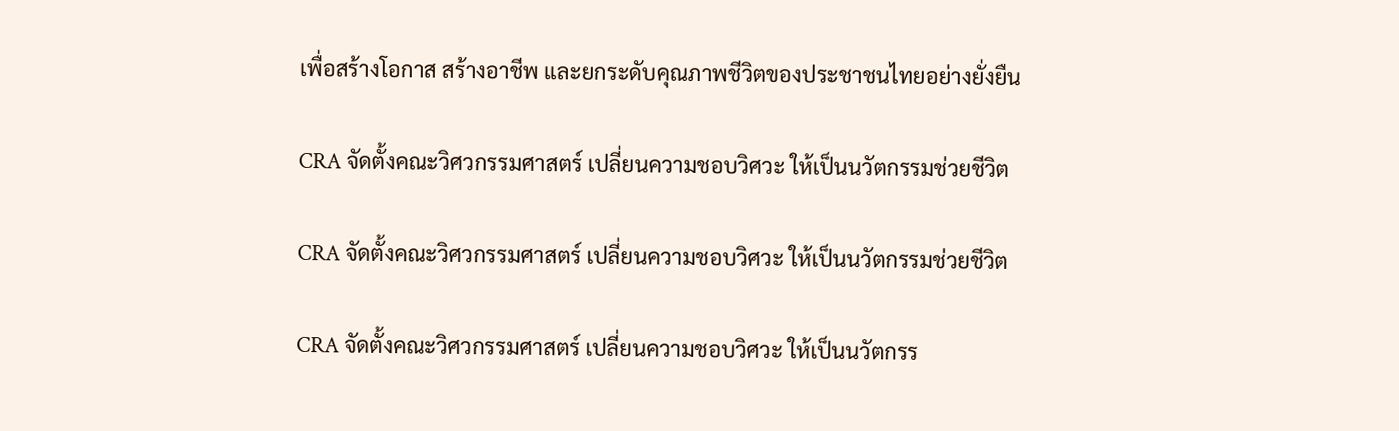เพื่อสร้างโอกาส สร้างอาชีพ และยกระดับคุณภาพชีวิตของประชาชนไทยอย่างยั่งยืน

CRA จัดตั้งคณะวิศวกรรมศาสตร์ เปลี่ยนความชอบวิศวะ ให้เป็นนวัตกรรมช่วยชีวิต

CRA จัดตั้งคณะวิศวกรรมศาสตร์ เปลี่ยนความชอบวิศวะ ให้เป็นนวัตกรรมช่วยชีวิต

CRA จัดตั้งคณะวิศวกรรมศาสตร์ เปลี่ยนความชอบวิศวะ ให้เป็นนวัตกรร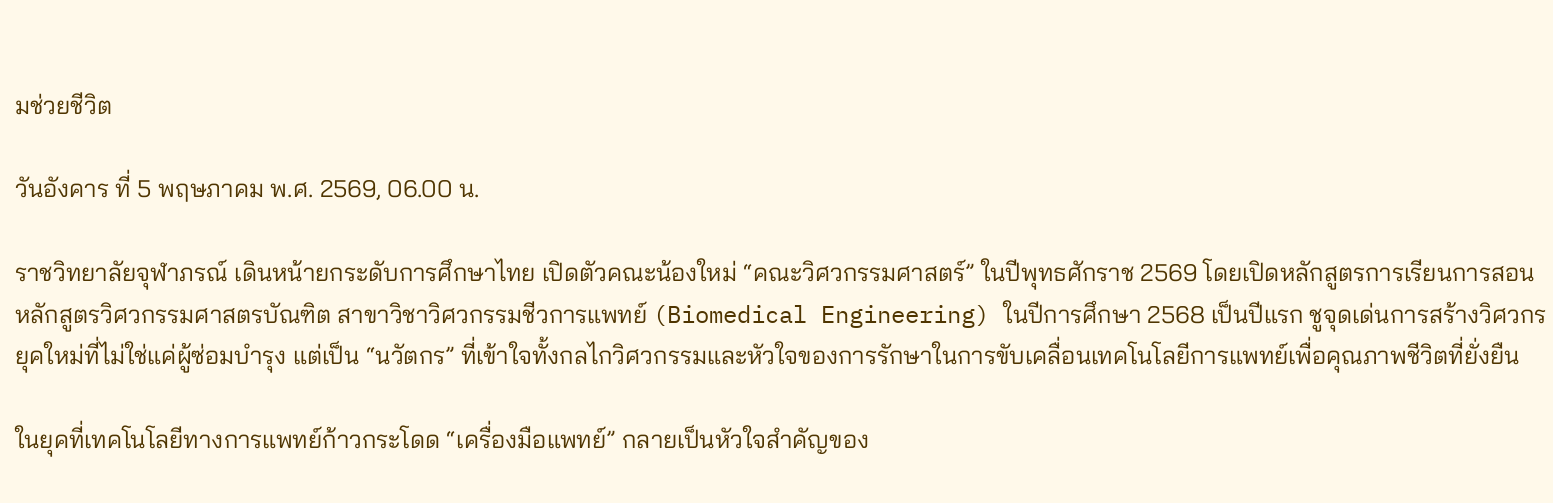มช่วยชีวิต

วันอังคาร ที่ 5 พฤษภาคม พ.ศ. 2569, 06.00 น.

ราชวิทยาลัยจุฬาภรณ์ เดินหน้ายกระดับการศึกษาไทย เปิดตัวคณะน้องใหม่ “คณะวิศวกรรมศาสตร์” ในปีพุทธศักราช 2569 โดยเปิดหลักสูตรการเรียนการสอน หลักสูตรวิศวกรรมศาสตรบัณฑิต สาขาวิชาวิศวกรรมชีวการแพทย์ (Biomedical Engineering) ในปีการศึกษา 2568 เป็นปีแรก ชูจุดเด่นการสร้างวิศวกรยุคใหม่ที่ไม่ใช่แค่ผู้ซ่อมบำรุง แต่เป็น “นวัตกร” ที่เข้าใจทั้งกลไกวิศวกรรมและหัวใจของการรักษาในการขับเคลื่อนเทคโนโลยีการแพทย์เพื่อคุณภาพชีวิตที่ยั่งยืน

ในยุคที่เทคโนโลยีทางการแพทย์ก้าวกระโดด “เครื่องมือแพทย์” กลายเป็นหัวใจสำคัญของ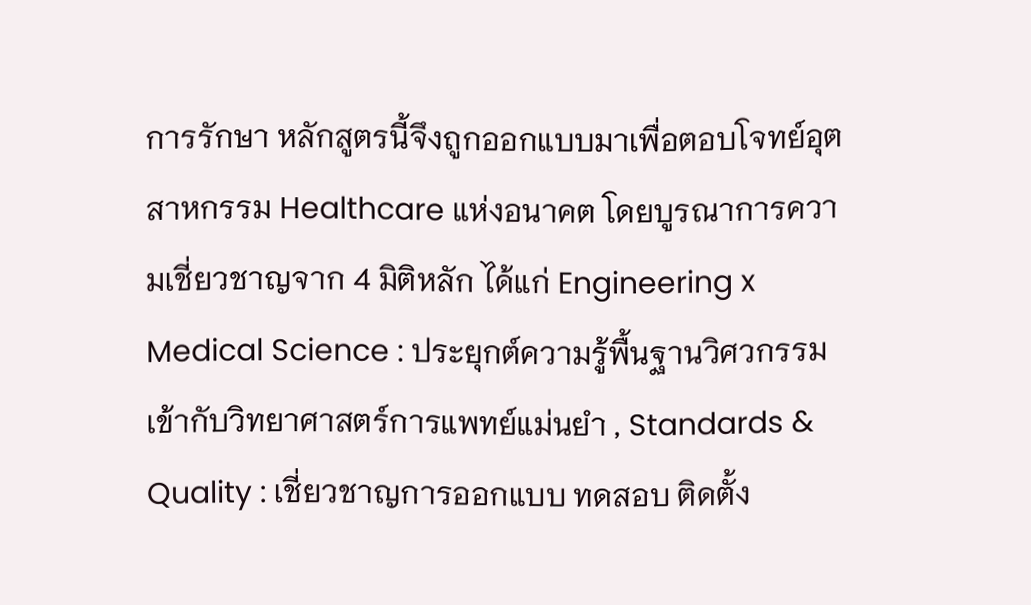การรักษา หลักสูตรนี้จึงถูกออกแบบมาเพื่อตอบโจทย์อุตสาหกรรม Healthcare แห่งอนาคต โดยบูรณาการความเชี่ยวชาญจาก 4 มิติหลัก ได้แก่ Engineering x Medical Science : ประยุกต์ความรู้พื้นฐานวิศวกรรมเข้ากับวิทยาศาสตร์การแพทย์แม่นยำ , Standards & Quality : เชี่ยวชาญการออกแบบ ทดสอบ ติดตั้ง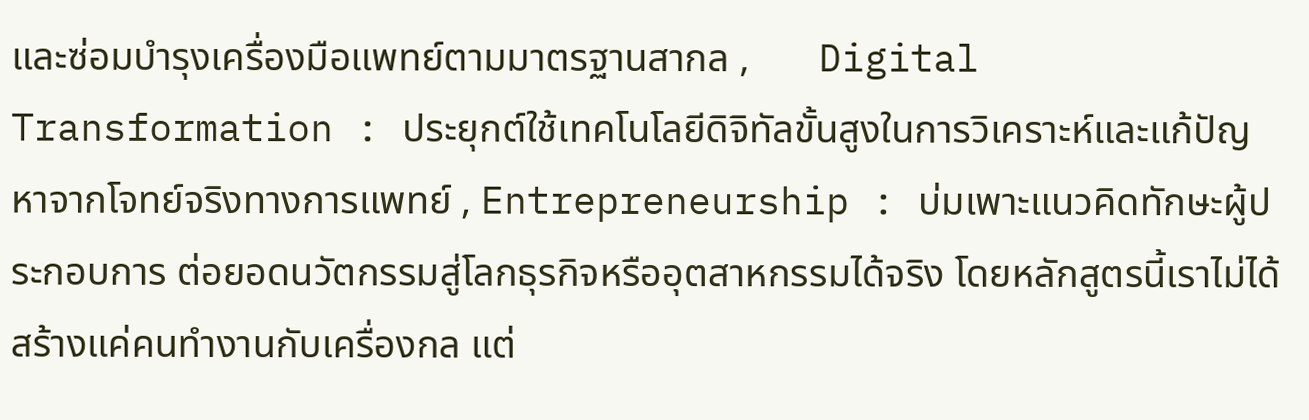และซ่อมบำรุงเครื่องมือแพทย์ตามมาตรฐานสากล ,       Digital Transformation : ประยุกต์ใช้เทคโนโลยีดิจิทัลขั้นสูงในการวิเคราะห์และแก้ปัญหาจากโจทย์จริงทางการแพทย์ , Entrepreneurship : บ่มเพาะแนวคิดทักษะผู้ประกอบการ ต่อยอดนวัตกรรมสู่โลกธุรกิจหรืออุตสาหกรรมได้จริง โดยหลักสูตรนี้เราไม่ได้สร้างแค่คนทำงานกับเครื่องกล แต่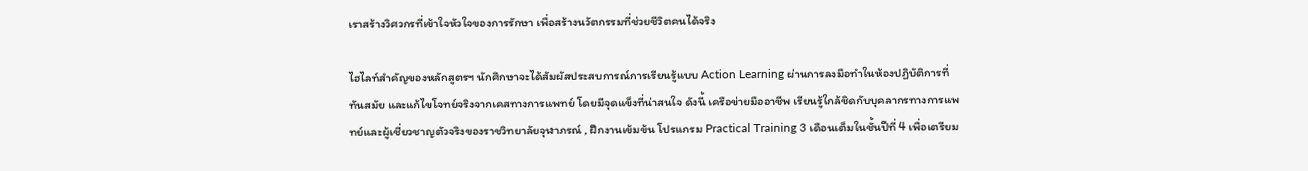เราสร้างวิศวกรที่เข้าใจหัวใจของการรักษา เพื่อสร้างนวัตกรรมที่ช่วยชีวิตคนได้จริง

ไฮไลท์สำคัญของหลักสูตรฯ นักศึกษาจะได้สัมผัสประสบการณ์การเรียนรู้แบบ Action Learning ผ่านการลงมือทำในห้องปฏิบัติการที่ทันสมัย และแก้ไขโจทย์จริงจากเคสทางการแพทย์ โดยมีจุดแข็งที่น่าสนใจ ดังนี้ เครือข่ายมืออาชีพ เรียนรู้ใกล้ชิดกับบุคลากรทางการแพทย์และผู้เชี่ยวชาญตัวจริงของราชวิทยาลัยจุฬาภรณ์ , ฝึกงานเข้มข้น โปรแกรม Practical Training 3 เดือนเต็มในชั้นปีที่ 4 เพื่อเตรียม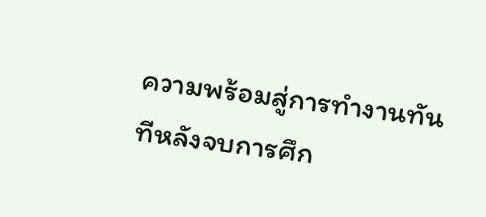ความพร้อมสู่การทำงานทันทีหลังจบการศึก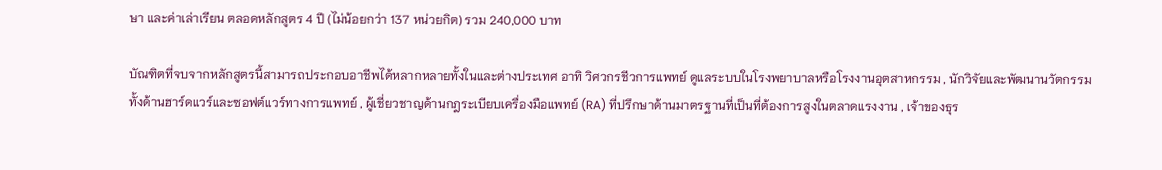ษา และค่าเล่าเรียน ตลอดหลักสูตร 4 ปี (ไม่น้อยกว่า 137 หน่วยกิต) รวม 240,000 บาท

บัณฑิตที่จบจากหลักสูตรนี้สามารถประกอบอาชีพได้หลากหลายทั้งในและต่างประเทศ อาทิ วิศวกรชีวการแพทย์ ดูแลระบบในโรงพยาบาลหรือโรงงานอุตสาหกรรม , นักวิจัยและพัฒนานวัตกรรม ทั้งด้านฮาร์ดแวร์และซอฟต์แวร์ทางการแพทย์ , ผู้เชี่ยวชาญด้านกฎระเบียบเครื่องมือแพทย์ (RA) ที่ปรึกษาด้านมาตรฐานที่เป็นที่ต้องการสูงในตลาดแรงงาน , เจ้าของธุร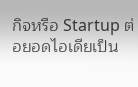กิจหรือ Startup ต่อยอดไอเดียเป็น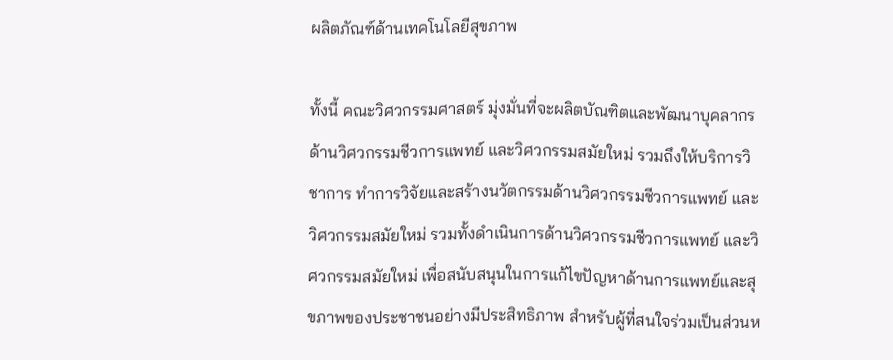ผลิตภัณฑ์ด้านเทคโนโลยีสุขภาพ

ทั้งนี้ คณะวิศวกรรมศาสตร์ มุ่งมั่นที่จะผลิตบัณฑิตและพัฒนาบุคลากรด้านวิศวกรรมชีวการแพทย์ และวิศวกรรมสมัยใหม่ รวมถึงให้บริการวิชาการ ทำการวิจัยและสร้างนวัตกรรมด้านวิศวกรรมชีวการแพทย์ และวิศวกรรมสมัยใหม่ รวมทั้งดำเนินการด้านวิศวกรรมชีวการแพทย์ และวิศวกรรมสมัยใหม่ เพื่อสนับสนุนในการแก้ไขปัญหาด้านการแพทย์และสุขภาพของประชาชนอย่างมีประสิทธิภาพ สำหรับผู้ที่สนใจร่วมเป็นส่วนห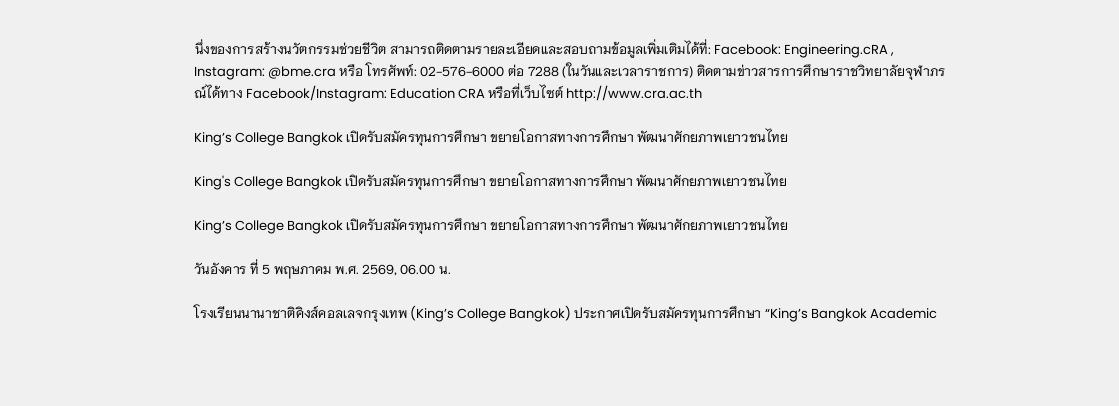นึ่งของการสร้างนวัตกรรมช่วยชีวิต สามารถติดตามรายละเอียดและสอบถามข้อมูลเพิ่มเติมได้ที่: Facebook: Engineering.cRA , Instagram: @bme.cra หรือ โทรศัพท์: 02-576-6000 ต่อ 7288 (ในวันและเวลาราชการ) ติดตามข่าวสารการศึกษาราชวิทยาลัยจุฬาภรณ์ได้ทาง Facebook/Instagram: Education CRA หรือที่เว็บไซต์ http://www.cra.ac.th

King’s College Bangkok เปิดรับสมัครทุนการศึกษา ขยายโอกาสทางการศึกษา พัฒนาศักยภาพเยาวชนไทย

King's College Bangkok เปิดรับสมัครทุนการศึกษา ขยายโอกาสทางการศึกษา พัฒนาศักยภาพเยาวชนไทย

King’s College Bangkok เปิดรับสมัครทุนการศึกษา ขยายโอกาสทางการศึกษา พัฒนาศักยภาพเยาวชนไทย

วันอังคาร ที่ 5 พฤษภาคม พ.ศ. 2569, 06.00 น.

โรงเรียนนานาชาติคิงส์คอลเลจกรุงเทพ (King’s College Bangkok) ประกาศเปิดรับสมัครทุนการศึกษา “King’s Bangkok Academic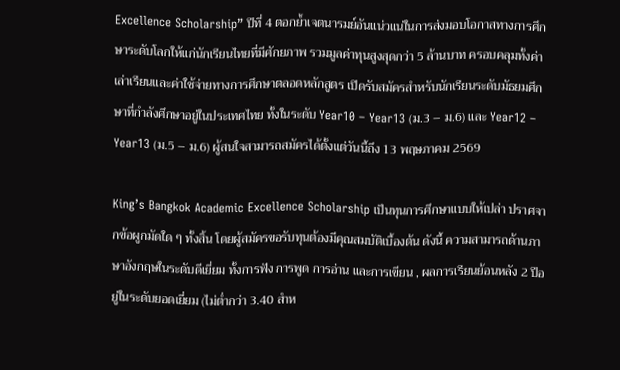Excellence Scholarship” ปีที่ 4 ตอกย้ำเจตนารมย์อันแน่วแน่ในการส่งมอบโอกาสทางการศึกษาระดับโลกให้แก่นักเรียนไทยที่มีศักยภาพ รวมมูลค่าทุนสูงสุดกว่า 5 ล้านบาท ครอบคลุมทั้งค่าเล่าเรียนและค่าใช้จ่ายทางการศึกษาตลอดหลักสูตร เปิดรับสมัครสำหรับนักเรียนระดับมัธยมศึกษาที่กำลังศึกษาอยู่ในประเทศไทย ทั้งในระดับ Year10 – Year13 (ม.3 – ม.6) และ Year12 – Year13 (ม.5 – ม.6) ผู้สนใจสามารถสมัครได้ตั้งแต่วันนี้ถึง 13 พฤษภาคม 2569

King’s Bangkok Academic Excellence Scholarship เป็นทุนการศึกษาแบบให้เปล่า ปราศจากข้อผูกมัดใด ๆ ทั้งสิ้น โดยผู้สมัครขอรับทุนต้องมีคุณสมบัติเบื้องต้น ดังนี้ ความสามารถด้านภาษาอังกฤษในระดับดีเยี่ยม ทั้งการฟัง การพูด การอ่าน และการเขียน , ผลการเรียนย้อนหลัง 2 ปีอยู่ในระดับยอดเยี่ยม (ไม่ต่ำกว่า 3.40 สำห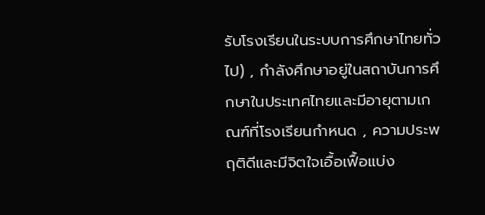รับโรงเรียนในระบบการศึกษาไทยทั่วไป) , กำลังศึกษาอยู่ในสถาบันการศึกษาในประเทศไทยและมีอายุตามเกณฑ์ที่โรงเรียนกำหนด , ความประพฤติดีและมีจิตใจเอื้อเฟื้อแบ่ง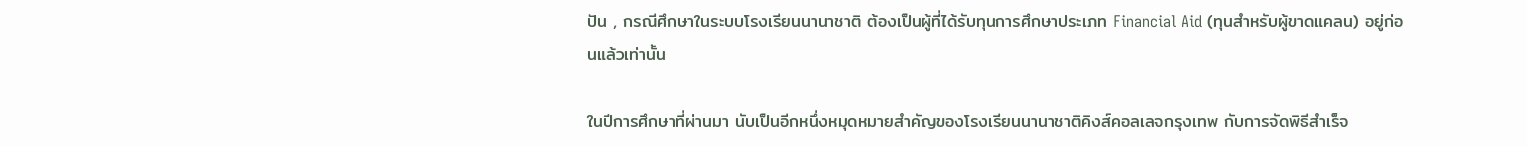ปัน , กรณีศึกษาในระบบโรงเรียนนานาชาติ ต้องเป็นผู้ที่ได้รับทุนการศึกษาประเภท Financial Aid (ทุนสำหรับผู้ขาดแคลน) อยู่ก่อนแล้วเท่านั้น

ในปีการศึกษาที่ผ่านมา นับเป็นอีกหนึ่งหมุดหมายสำคัญของโรงเรียนนานาชาติคิงส์คอลเลจกรุงเทพ กับการจัดพิธีสำเร็จ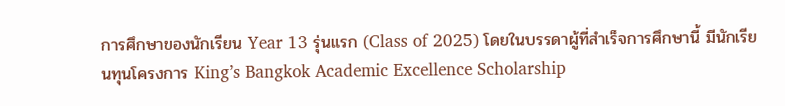การศึกษาของนักเรียน Year 13 รุ่นแรก (Class of 2025) โดยในบรรดาผู้ที่สำเร็จการศึกษานี้ มีนักเรียนทุนโครงการ King’s Bangkok Academic Excellence Scholarship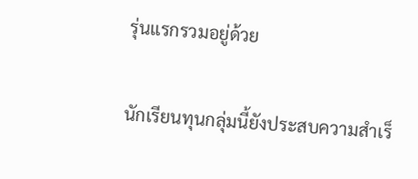รุ่นแรกรวมอยู่ด้วย

นักเรียนทุนกลุ่มนี้ยังประสบความสำเร็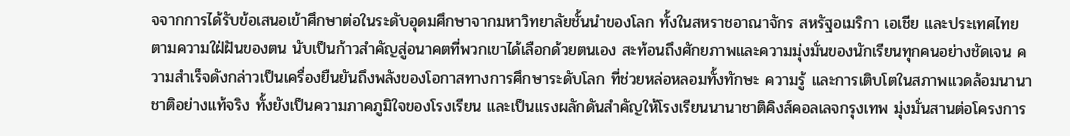จจากการได้รับข้อเสนอเข้าศึกษาต่อในระดับอุดมศึกษาจากมหาวิทยาลัยชั้นนำของโลก ทั้งในสหราชอาณาจักร สหรัฐอเมริกา เอเชีย และประเทศไทย ตามความใฝ่ฝันของตน นับเป็นก้าวสำคัญสู่อนาคตที่พวกเขาได้เลือกด้วยตนเอง สะท้อนถึงศักยภาพและความมุ่งมั่นของนักเรียนทุกคนอย่างชัดเจน ความสำเร็จดังกล่าวเป็นเครื่องยืนยันถึงพลังของโอกาสทางการศึกษาระดับโลก ที่ช่วยหล่อหลอมทั้งทักษะ ความรู้ และการเติบโตในสภาพแวดล้อมนานาชาติอย่างแท้จริง ทั้งยังเป็นความภาคภูมิใจของโรงเรียน และเป็นแรงผลักดันสำคัญให้โรงเรียนนานาชาติคิงส์คอลเลจกรุงเทพ มุ่งมั่นสานต่อโครงการ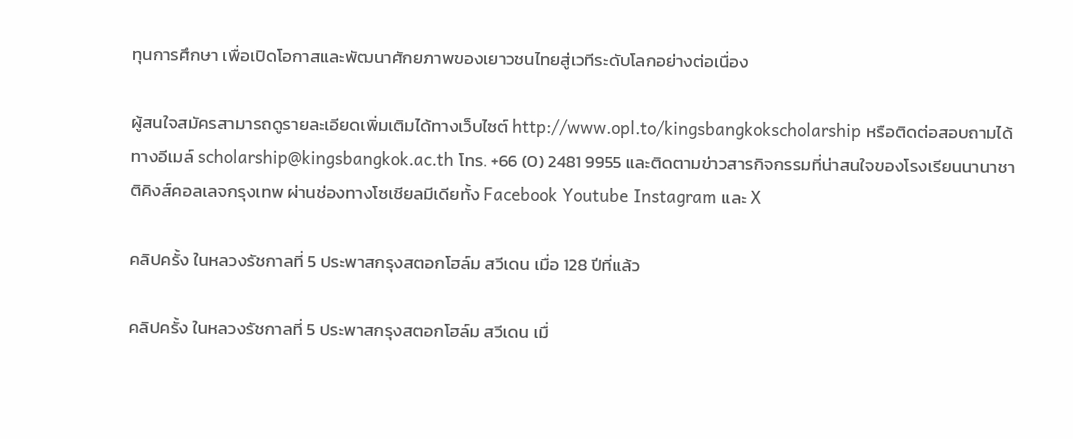ทุนการศึกษา เพื่อเปิดโอกาสและพัฒนาศักยภาพของเยาวชนไทยสู่เวทีระดับโลกอย่างต่อเนื่อง

ผู้สนใจสมัครสามารถดูรายละเอียดเพิ่มเติมได้ทางเว็บไซต์ http://www.opl.to/kingsbangkokscholarship หรือติดต่อสอบถามได้ทางอีเมล์ scholarship@kingsbangkok.ac.th โทร. +66 (0) 2481 9955 และติดตามข่าวสารกิจกรรมที่น่าสนใจของโรงเรียนนานาชาติคิงส์คอลเลจกรุงเทพ ผ่านช่องทางโซเชียลมีเดียทั้ง Facebook Youtube Instagram และ X

คลิปครั้ง ในหลวงรัชกาลที่ 5 ประพาสกรุงสตอกโฮล์ม สวีเดน เมื่อ 128 ปีที่แล้ว

คลิปครั้ง ในหลวงรัชกาลที่ 5 ประพาสกรุงสตอกโฮล์ม สวีเดน เมื่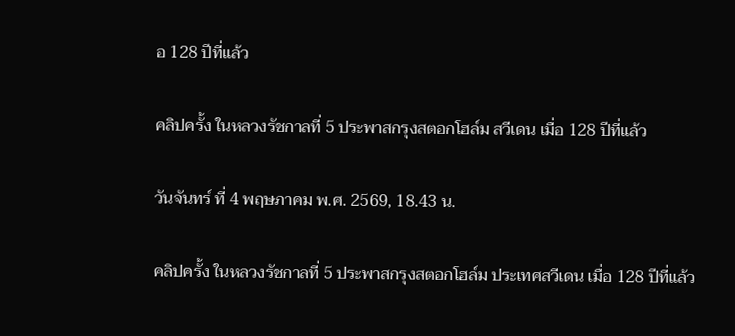อ 128 ปีที่แล้ว

คลิปครั้ง ในหลวงรัชกาลที่ 5 ประพาสกรุงสตอกโฮล์ม สวีเดน เมื่อ 128 ปีที่แล้ว

วันจันทร์ ที่ 4 พฤษภาคม พ.ศ. 2569, 18.43 น.

คลิปครั้ง ในหลวงรัชกาลที่ 5 ประพาสกรุงสตอกโฮล์ม ประเทศสวีเดน เมื่อ 128 ปีที่แล้ว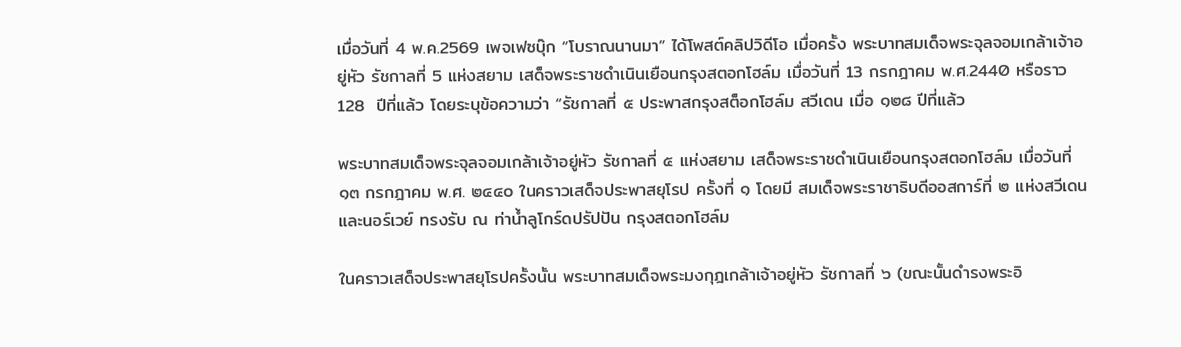เมื่อวันที่ 4 พ.ค.2569 เพจเฟซบุ๊ก “โบราณนานมา” ได้โพสต์คลิปวิดีโอ เมื่อครั้ง พระบาทสมเด็จพระจุลจอมเกล้าเจ้าอยู่หัว รัชกาลที่ 5 แห่งสยาม เสด็จพระราชดำเนินเยือนกรุงสตอกโฮล์ม เมื่อวันที่ 13 กรกฎาคม พ.ศ.2440 หรือราว 128  ปีที่แล้ว โดยระบุข้อความว่า “รัชกาลที่ ๕ ประพาสกรุงสต็อกโฮล์ม สวีเดน เมื่อ ๑๒๘ ปีที่แล้ว

พระบาทสมเด็จพระจุลจอมเกล้าเจ้าอยู่หัว รัชกาลที่ ๕ แห่งสยาม เสด็จพระราชดำเนินเยือนกรุงสตอกโฮล์ม เมื่อวันที่ ๑๓ กรกฎาคม พ.ศ. ๒๔๔๐ ในคราวเสด็จประพาสยุโรป ครั้งที่ ๑ โดยมี สมเด็จพระราชาธิบดีออสการ์ที่ ๒ แห่งสวีเดนและนอร์เวย์ ทรงรับ ณ ท่าน้ำลูโกร์ดปรัปปัน กรุงสตอกโฮล์ม

ในคราวเสด็จประพาสยุโรปครั้งนั้น พระบาทสมเด็จพระมงกุฎเกล้าเจ้าอยู่หัว รัชกาลที่ ๖ (ขณะนั้นดำรงพระอิ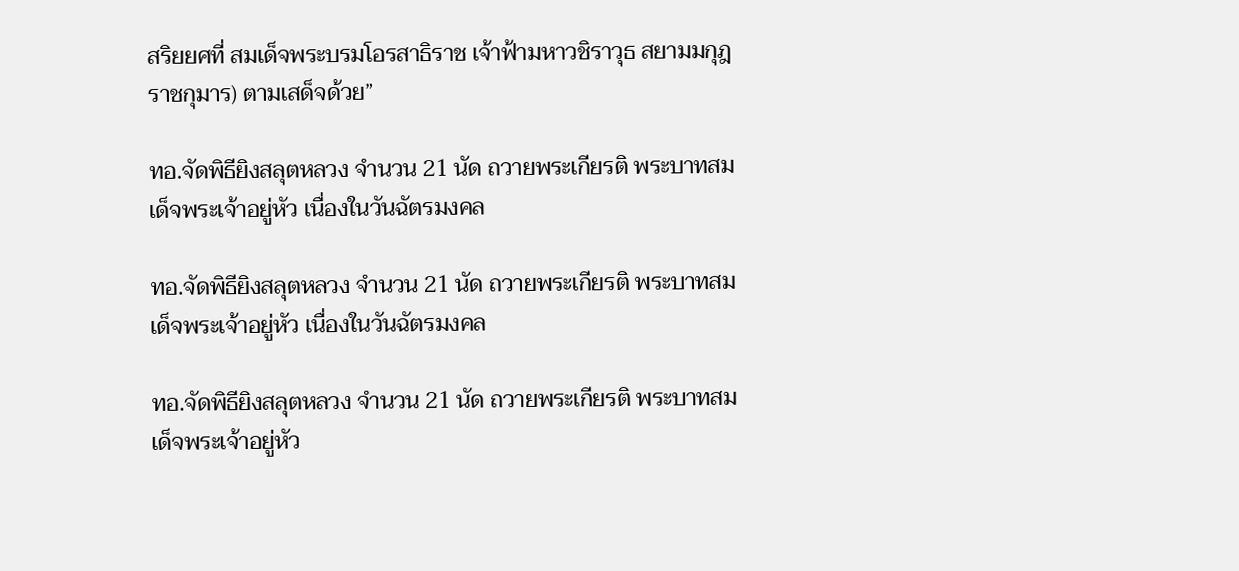สริยยศที่ สมเด็จพระบรมโอรสาธิราช เจ้าฟ้ามหาวชิราวุธ สยามมกุฎราชกุมาร) ตามเสด็จด้วย”

ทอ.จัดพิธียิงสลุตหลวง จำนวน 21 นัด ถวายพระเกียรติ พระบาทสมเด็จพระเจ้าอยู่หัว เนื่องในวันฉัตรมงคล

ทอ.จัดพิธียิงสลุตหลวง จำนวน 21 นัด ถวายพระเกียรติ พระบาทสมเด็จพระเจ้าอยู่หัว เนื่องในวันฉัตรมงคล

ทอ.จัดพิธียิงสลุตหลวง จำนวน 21 นัด ถวายพระเกียรติ พระบาทสมเด็จพระเจ้าอยู่หัว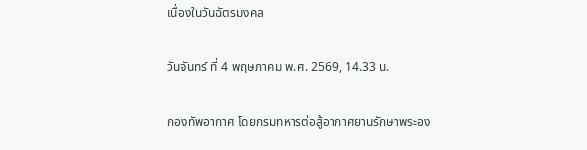เนื่องในวันฉัตรมงคล

วันจันทร์ ที่ 4 พฤษภาคม พ.ศ. 2569, 14.33 น.

กองทัพอากาศ โดยกรมทหารต่อสู้อากาศยานรักษาพระอง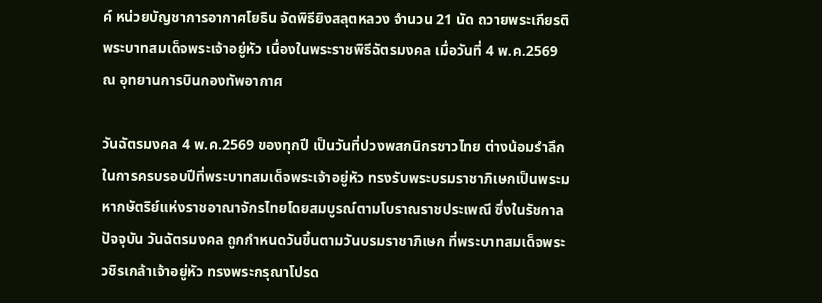ค์ หน่วยบัญชาการอากาศโยธิน จัดพิธียิงสลุตหลวง จำนวน 21 นัด ถวายพระเกียรติพระบาทสมเด็จพระเจ้าอยู่หัว เนื่องในพระราชพิธีฉัตรมงคล เมื่อวันที่ 4 พ.ค.2569 ณ อุทยานการบินกองทัพอากาศ

วันฉัตรมงคล 4 พ.ค.2569 ของทุกปี เป็นวันที่ปวงพสกนิกรชาวไทย ต่างน้อมรำลึกในการครบรอบปีที่พระบาทสมเด็จพระเจ้าอยู่หัว ทรงรับพระบรมราชาภิเษกเป็นพระมหากษัตริย์แห่งราชอาณาจักรไทยโดยสมบูรณ์ตามโบราณราชประเพณี ซึ่งในรัชกาลปัจจุบัน วันฉัตรมงคล ถูกกำหนดวันขึ้นตามวันบรมราชาภิเษก ที่พระบาทสมเด็จพระวชิรเกล้าเจ้าอยู่หัว ทรงพระกรุณาโปรด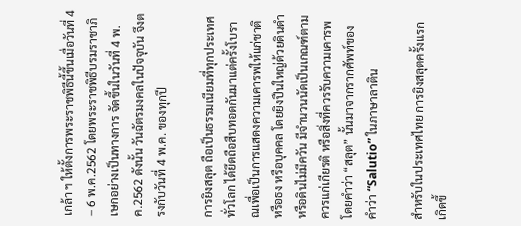เกล้า ฯ ให้ตั้งการพระราชพิธีนี้ขึ้นเมื่อวันที่ 4 – 6 พ.ค.2562 โดยพระราชพิธีบรมราชาภิเษกอย่างเป็นทางการ จัดขึ้นในวันที่ 4 พ.ค.2562 ดังนั้น วันฉัตรมงคลในปัจจุบัน จึงตรงกับวันที่ 4 พ.ค. ของทุกปี

การยิงสลุต ถือเป็นธรรมเนียมที่ทุกประเทศทั่วโลก ได้ยึดถือสืบทอดกันมาแต่ครั้งโบราณเพื่อเป็นการแสดงความเคารพให้แก่ชาติ หรือธง หรือบุคคล โดยยิงปืนใหญ่ด้วยดินดำหรือดินไม่มีควัน มีจำนวนนัดเป็นเกณฑ์ตามควรแก่เกียรติ หรือสิ่งที่ควรรับความเคารพ โดยคำว่า “สลุต” นั้นมาจากรากศัพท์ของคำว่า “Salutio” ในภาษาลาติน

สำหรับในประเทศไทย การยิงสลุตครั้งแรกเกิดขึ้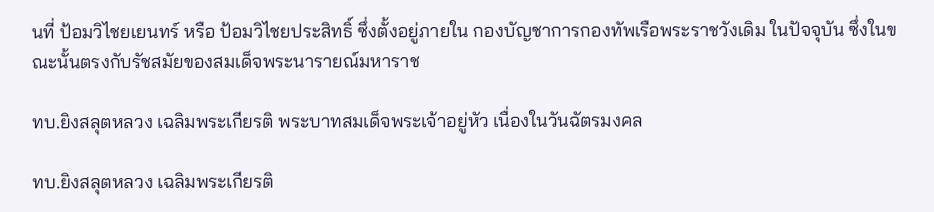นที่ ป้อมวิไชยเยนทร์ หรือ ป้อมวิไชยประสิทธิ์ ซึ่งตั้งอยู่ภายใน กองบัญชาการกองทัพเรือพระราชวังเดิม ในปัจจุบัน ซึ่งในขณะนั้นตรงกับรัชสมัยของสมเด็จพระนารายณ์มหาราช

ทบ.ยิงสลุตหลวง เฉลิมพระเกียรติ พระบาทสมเด็จพระเจ้าอยู่หัว เนื่องในวันฉัตรมงคล

ทบ.ยิงสลุตหลวง เฉลิมพระเกียรติ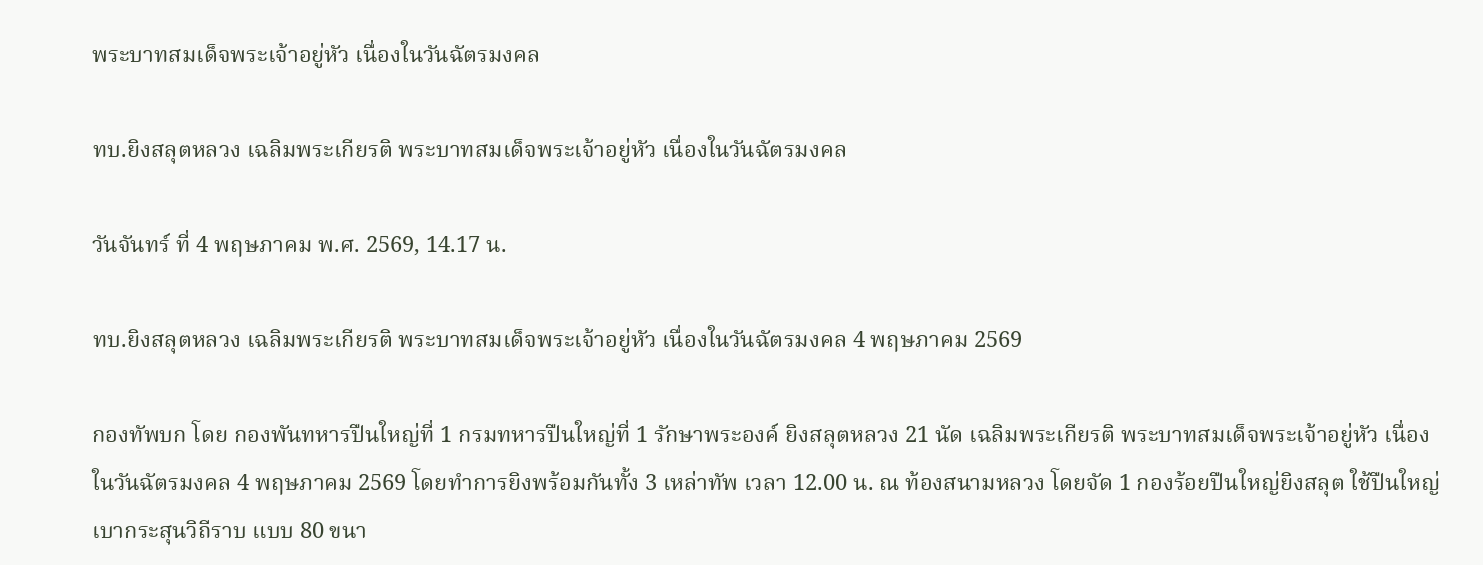พระบาทสมเด็จพระเจ้าอยู่หัว เนื่องในวันฉัตรมงคล

ทบ.ยิงสลุตหลวง เฉลิมพระเกียรติ พระบาทสมเด็จพระเจ้าอยู่หัว เนื่องในวันฉัตรมงคล

วันจันทร์ ที่ 4 พฤษภาคม พ.ศ. 2569, 14.17 น.

ทบ.ยิงสลุตหลวง เฉลิมพระเกียรติ พระบาทสมเด็จพระเจ้าอยู่หัว เนื่องในวันฉัตรมงคล 4 พฤษภาคม 2569

กองทัพบก โดย กองพันทหารปืนใหญ่ที่ 1 กรมทหารปืนใหญ่ที่ 1 รักษาพระองค์ ยิงสลุตหลวง 21 นัด เฉลิมพระเกียรติ พระบาทสมเด็จพระเจ้าอยู่หัว เนื่องในวันฉัตรมงคล 4 พฤษภาคม 2569 โดยทำการยิงพร้อมกันทั้ง 3 เหล่าทัพ เวลา 12.00 น. ณ ท้องสนามหลวง โดยจัด 1 กองร้อยปืนใหญ่ยิงสลุต ใช้ปืนใหญ่เบากระสุนวิถีราบ แบบ 80 ขนา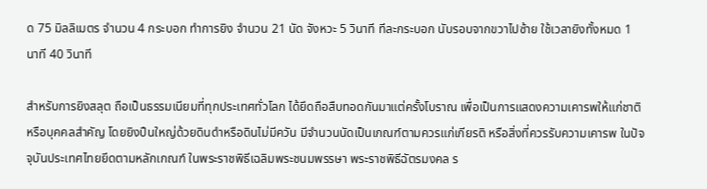ด 75 มิลลิเมตร จำนวน 4 กระบอก ทำการยิง จำนวน 21 นัด จังหวะ 5 วินาที ทีละกระบอก นับรอบจากขวาไปซ้าย ใช้เวลายิงทั้งหมด 1 นาที 40 วินาที

สำหรับการยิงสลุต ถือเป็นธรรมเนียมที่ทุกประเทศทั่วโลก ได้ยึดถือสืบทอดกันมาแต่ครั้งโบราณ เพื่อเป็นการแสดงความเคารพให้แก่ชาติหรือบุคคลสำคัญ โดยยิงปืนใหญ่ด้วยดินดำหรือดินไม่มีควัน มีจำนวนนัดเป็นเกณฑ์ตามควรแก่เกียรติ หรือสิ่งที่ควรรับความเคารพ ในปัจจุบันประเทศไทยยึดตามหลักเกณฑ์ ในพระราชพิธีเฉลิมพระชนมพรรษา พระราชพิธีฉัตรมงคล ร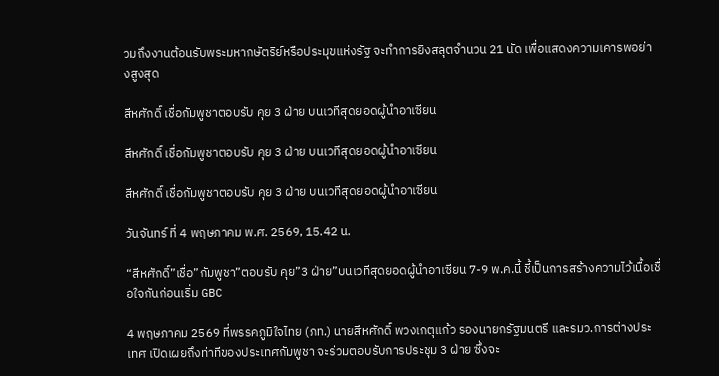วมถึงงานต้อนรับพระมหากษัตริย์หรือประมุขแห่งรัฐ จะทำการยิงสลุตจำนวน 21 นัด เพื่อแสดงความเคารพอย่างสูงสุด

สีหศักดิ์ เชื่อกัมพูชาตอบรับ คุย 3 ฝ่าย บนเวทีสุดยอดผู้นำอาเซียน

สีหศักดิ์ เชื่อกัมพูชาตอบรับ คุย 3 ฝ่าย บนเวทีสุดยอดผู้นำอาเซียน

สีหศักดิ์ เชื่อกัมพูชาตอบรับ คุย 3 ฝ่าย บนเวทีสุดยอดผู้นำอาเซียน

วันจันทร์ ที่ 4 พฤษภาคม พ.ศ. 2569, 15.42 น.

“สีหศักดิ์”เชื่อ”กัมพูชา”ตอบรับ คุย”3 ฝ่าย”บนเวทีสุดยอดผู้นำอาเซียน 7-9 พ.ค.นี้ ชี้เป็นการสร้างความไว้เนื้อเชื่อใจกันก่อนเริ่ม GBC

4 พฤษภาคม 2569 ที่พรรคภูมิใจไทย (ภท.) นายสีหศักดิ์ พวงเกตุแก้ว รองนายกรัฐมนตรี และรมว.การต่างประเทศ เปิดเผยถึงท่าทีของประเทศกัมพูชา จะร่วมตอบรับการประชุม 3 ฝ่าย ซึ่งจะ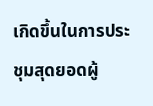เกิดขึ้นในการประชุมสุดยอดผู้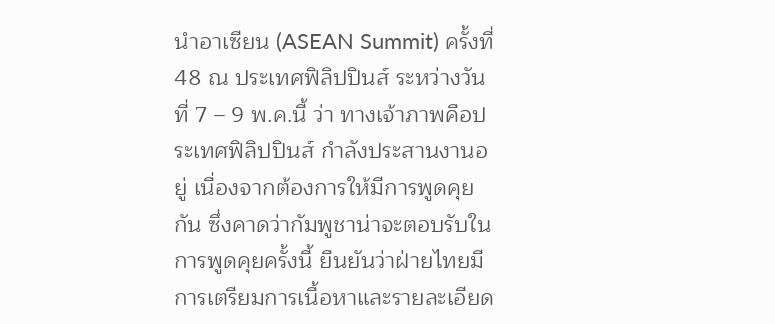นำอาเซียน (ASEAN Summit) ครั้งที่ 48 ณ ประเทศฟิลิปปินส์ ระหว่างวันที่ 7 – 9 พ.ค.นี้ ว่า ทางเจ้าภาพคือประเทศฟิลิปปินส์ กำลังประสานงานอยู่ เนื่องจากต้องการให้มีการพูดคุยกัน ซึ่งคาดว่ากัมพูชาน่าจะตอบรับในการพูดคุยครั้งนี้ ยืนยันว่าฝ่ายไทยมีการเตรียมการเนื้อหาและรายละเอียด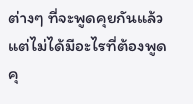ต่างๆ ที่จะพูดคุยกันแล้ว แต่ไม่ได้มีอะไรที่ต้องพูดคุ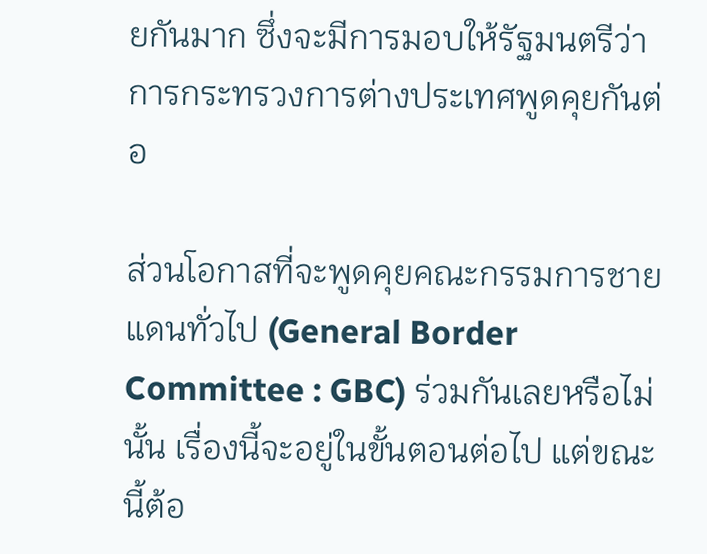ยกันมาก ซึ่งจะมีการมอบให้รัฐมนตรีว่าการกระทรวงการต่างประเทศพูดคุยกันต่อ

ส่วนโอกาสที่จะพูดคุยคณะกรรมการชายแดนทั่วไป (General Border Committee : GBC) ร่วมกันเลยหรือไม่นั้น เรื่องนี้จะอยู่ในขั้นตอนต่อไป แต่ขณะนี้ต้อ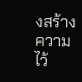งสร้างความไว้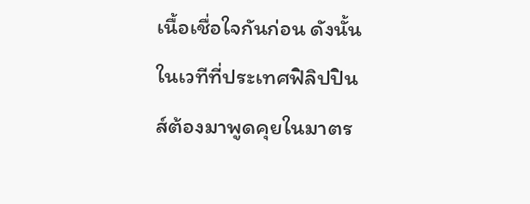เนื้อเชื่อใจกันก่อน ดังนั้น ในเวทีที่ประเทศฟิลิปปินส์ต้องมาพูดคุยในมาตร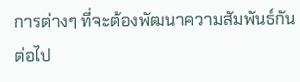การต่างๆ ที่จะต้องพัฒนาความสัมพันธ์กันต่อไป